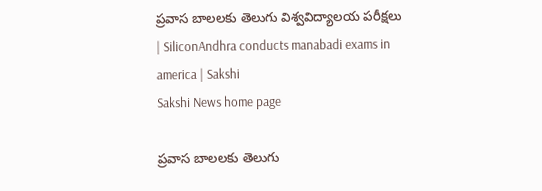ప్రవాస బాలలకు తెలుగు విశ్వవిద్యాలయ పరీక్షలు | SiliconAndhra conducts manabadi exams in america | Sakshi
Sakshi News home page

ప్రవాస బాలలకు తెలుగు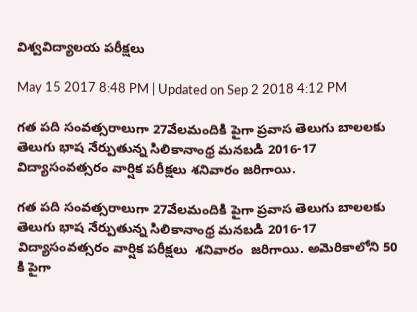విశ్వవిద్యాలయ పరీక్షలు

May 15 2017 8:48 PM | Updated on Sep 2 2018 4:12 PM

గత పది సంవత్సరాలుగా 27వేలమందికి పైగా ప్రవాస తెలుగు బాలలకు తెలుగు భాష నేర్పుతున్న సిలికానాంధ్ర మనబడి 2016-17 విద్యాసంవత్సరం వార్షిక పరీక్షలు శనివారం జరిగాయి.

గత పది సంవత్సరాలుగా 27వేలమందికి పైగా ప్రవాస తెలుగు బాలలకు తెలుగు భాష నేర్పుతున్న సిలికానాంధ్ర మనబడి 2016-17  విద్యాసంవత్సరం వార్షిక పరీక్షలు  శనివారం  జరిగాయి. అమెరికాలోని 50 కి పైగా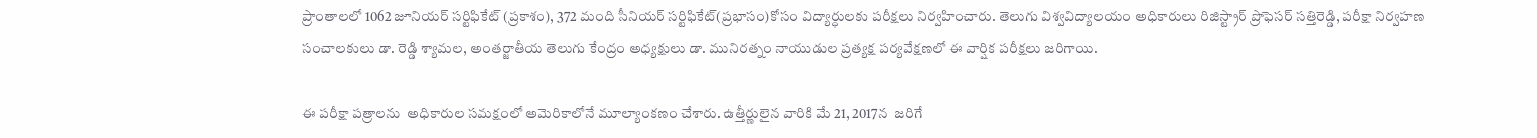ప్రాంతాలలో 1062 జూనియర్ సర్టిఫికేట్ (ప్రకాశం), 372 మంది సీనియర్ సర్టిఫికేట్(ప్రభాసం)కోసం విద్యార్ధులకు పరీక్షలు నిర్వహించారు. తెలుగు విశ్వవిద్యాలయం అధికారులు రిజిస్ట్రార్ ప్రొఫెసర్ సత్తిరెడ్డి, పరీక్షా నిర్వహణ సంచాలకులు డా. రెడ్డి శ్యామల, అంతర్జాతీయ తెలుగు కేంద్రం అధ్యక్షులు డా. మునిరత్నం నాయుడుల ప్రత్యక్ష పర్యవేక్షణలో ఈ వార్షిక పరీక్షలు జరిగాయి.

ఈ పరీక్షా పత్రాలను  అధికారుల సమక్షంలో అమెరికాలోనే మూల్యాంకణం చేశారు. ఉత్తీర్ణులైన వారికి మే 21, 2017న  జరిగే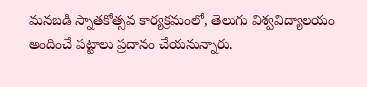మనబడి స్నాతకోత్సవ కార్యక్రమంలో, తెలుగు విశ్వవిద్యాలయం అందించే పట్టాలు ప్రదానం చేయనున్నారు.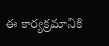ఈ కార్యక్రమానికి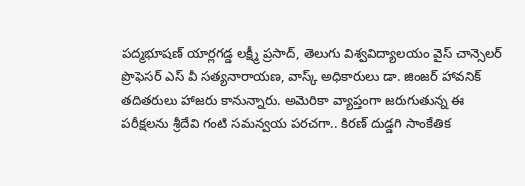పద్మభూషణ్ యార్లగడ్డ లక్ష్మీ ప్రసాద్, తెలుగు విశ్వవిద్యాలయం వైస్ చాన్సెలర్ ప్రొఫెసర్ ఎస్ వీ సత్యనారాయణ, వాస్క్ అధికారులు డా. జింజర్ హావనిక్ తదితరులు హాజరు కానున్నారు. అమెరికా వ్యాప్తంగా జరుగుతున్న ఈ పరీక్షలను శ్రీదేవి గంటి సమన్వయ పరచగా.. కిరణ్ దుడ్డగి సాంకేతిక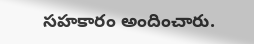సహకారం అందించారు.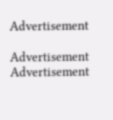Advertisement

Advertisement
Advertisement